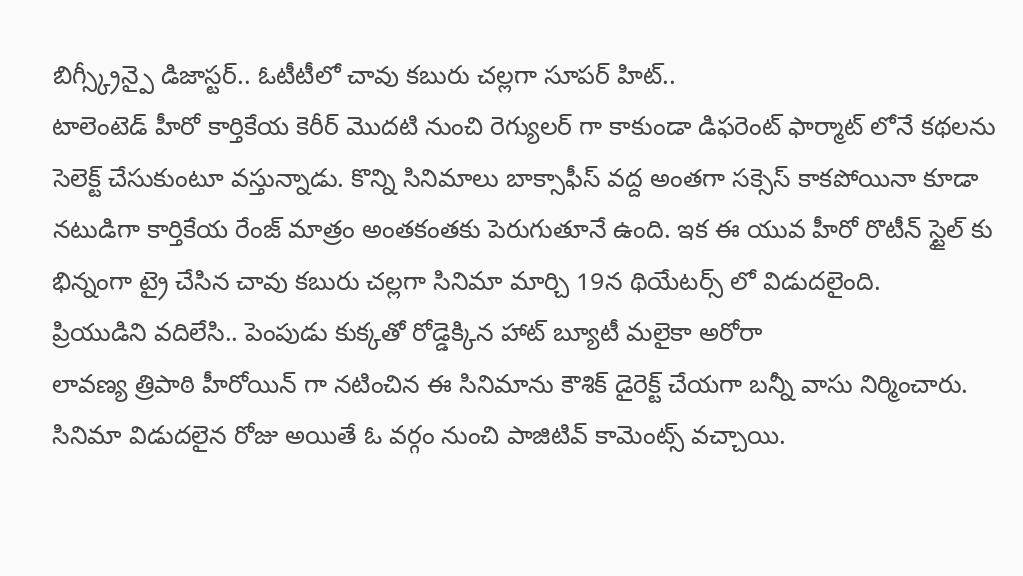బిగ్స్క్రీన్పై డిజాస్టర్.. ఓటీటీలో చావు కబురు చల్లగా సూపర్ హిట్..
టాలెంటెడ్ హీరో కార్తికేయ కెరీర్ మొదటి నుంచి రెగ్యులర్ గా కాకుండా డిఫరెంట్ ఫార్మాట్ లోనే కథలను సెలెక్ట్ చేసుకుంటూ వస్తున్నాడు. కొన్ని సినిమాలు బాక్సాఫీస్ వద్ద అంతగా సక్సెస్ కాకపోయినా కూడా నటుడిగా కార్తికేయ రేంజ్ మాత్రం అంతకంతకు పెరుగుతూనే ఉంది. ఇక ఈ యువ హీరో రొటీన్ స్టైల్ కు భిన్నంగా ట్రై చేసిన చావు కబురు చల్లగా సినిమా మార్చి 19న థియేటర్స్ లో విడుదలైంది.
ప్రియుడిని వదిలేసి.. పెంపుడు కుక్కతో రోడ్డెక్కిన హాట్ బ్యూటీ మలైకా అరోరా
లావణ్య త్రిపాఠి హీరోయిన్ గా నటించిన ఈ సినిమాను కౌశిక్ డైరెక్ట్ చేయగా బన్నీ వాసు నిర్మించారు. సినిమా విడుదలైన రోజు అయితే ఓ వర్గం నుంచి పాజిటివ్ కామెంట్స్ వచ్చాయి.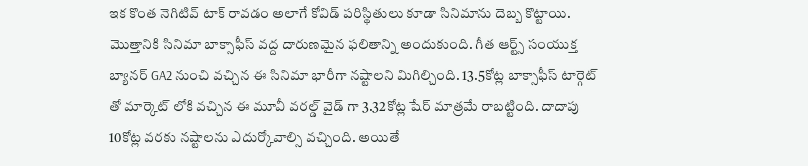ఇక కొంత నెగిటివ్ టాక్ రావడం అలాగే కోవిడ్ పరిస్థితులు కూడా సినిమాను దెబ్బ కొట్టాయి. మొత్తానికి సినిమా బాక్సాఫీస్ వద్ద దారుణమైన ఫలితాన్ని అందుకుంది. గీత ఆర్ట్స్ సంయుక్త బ్యానర్ GA2 నుంచి వచ్చిన ఈ సినిమా భారీగా నష్టాలని మిగిల్చింది. 13.5కోట్ల బాక్సాఫీస్ టార్గెట్ తో మార్కెట్ లోకి వచ్చిన ఈ మూవీ వరల్డ్ వైడ్ గా 3.32కోట్ల షేర్ మాత్రమే రాబట్టింది. దాదాపు 10కోట్ల వరకు నష్టాలను ఎదుర్కోవాల్సి వచ్చింది. అయితే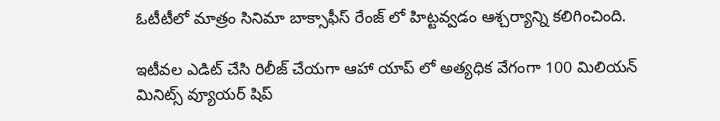ఓటీటీలో మాత్రం సినిమా బాక్సాఫీస్ రేంజ్ లో హిట్టవ్వడం ఆశ్చర్యాన్ని కలిగించింది.

ఇటీవల ఎడిట్ చేసి రిలీజ్ చేయగా ఆహా యాప్ లో అత్యధిక వేగంగా 100 మిలియన్ మినిట్స్ వ్యూయర్ షిప్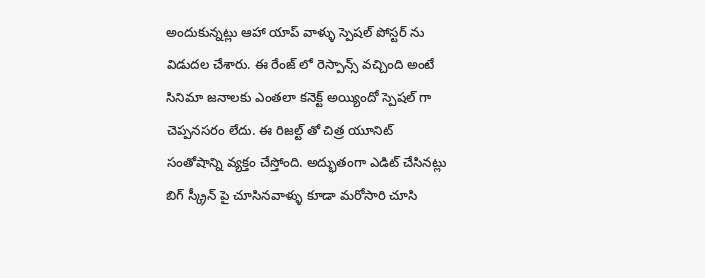అందుకున్నట్లు ఆహా యాప్ వాళ్ళు స్పెషల్ పోస్టర్ ను విడుదల చేశారు. ఈ రేంజ్ లో రెస్పాన్స్ వచ్చింది అంటే సినిమా జనాలకు ఎంతలా కనెక్ట్ అయ్యిందో స్పెషల్ గా చెప్పనసరం లేదు. ఈ రిజల్ట్ తో చిత్ర యూనిట్ సంతోషాన్ని వ్యక్తం చేస్తోంది. అద్భుతంగా ఎడిట్ చేసినట్లు బిగ్ స్క్రీన్ పై చూసినవాళ్ళు కూడా మరోసారి చూసి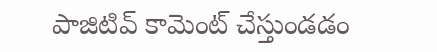పాజిటివ్ కామెంట్ చేస్తుండడం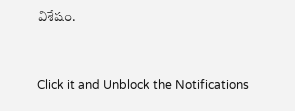విశేషం.


Click it and Unblock the Notifications